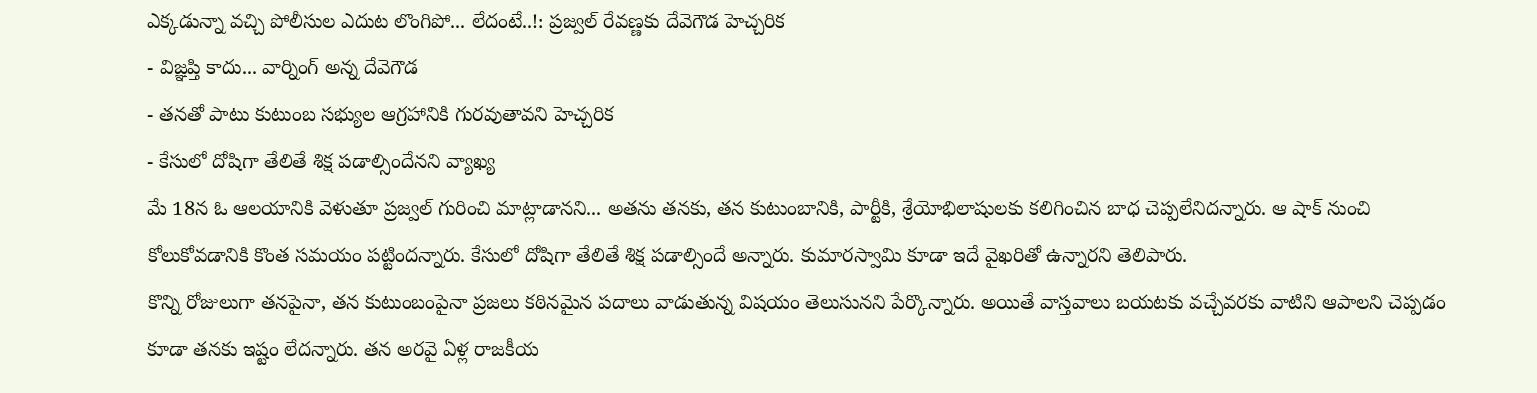ఎక్కడున్నా వచ్చి పోలీసుల ఎదుట లొంగిపో... లేదంటే..!: ప్రజ్వల్ రేవణ్ణకు దేవెగౌడ హెచ్చరిక
- విజ్ఞప్తి కాదు... వార్నింగ్ అన్న దేవెగౌడ
- తనతో పాటు కుటుంబ సభ్యుల ఆగ్రహానికి గురవుతావని హెచ్చరిక
- కేసులో దోషిగా తేలితే శిక్ష పడాల్సిందేనని వ్యాఖ్య
మే 18న ఓ ఆలయానికి వెళుతూ ప్రజ్వల్ గురించి మాట్లాడానని... అతను తనకు, తన కుటుంబానికి, పార్టీకి, శ్రేయోభిలాషులకు కలిగించిన బాధ చెప్పలేనిదన్నారు. ఆ షాక్ నుంచి కోలుకోవడానికి కొంత సమయం పట్టిందన్నారు. కేసులో దోషిగా తేలితే శిక్ష పడాల్సిందే అన్నారు. కుమారస్వామి కూడా ఇదే వైఖరితో ఉన్నారని తెలిపారు.
కొన్ని రోజులుగా తనపైనా, తన కుటుంబంపైనా ప్రజలు కఠినమైన పదాలు వాడుతున్న విషయం తెలుసునని పేర్కొన్నారు. అయితే వాస్తవాలు బయటకు వచ్చేవరకు వాటిని ఆపాలని చెప్పడం కూడా తనకు ఇష్టం లేదన్నారు. తన అరవై ఏళ్ల రాజకీయ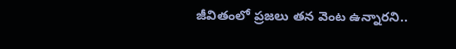జీవితంలో ప్రజలు తన వెంట ఉన్నారని..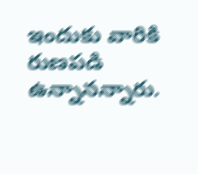ఇందుకు వారికి రుణపడి ఉన్నానన్నారు.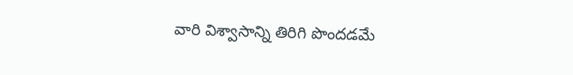వారి విశ్వాసాన్ని తిరిగి పొందడమే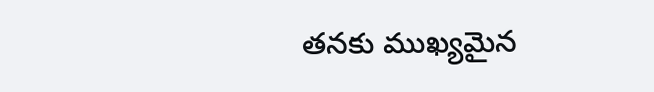తనకు ముఖ్యమైన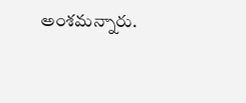అంశమన్నారు.